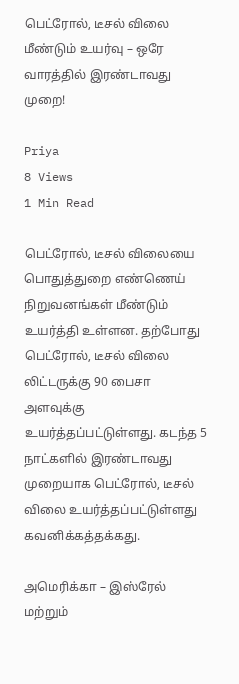பெட்ரோல், டீசல் விலை மீண்டும் உயர்வு – ஒரே வாரத்தில் இரண்டாவது முறை!

Priya
8 Views
1 Min Read

பெட்ரோல், டீசல் விலையை பொதுத்துறை எண்ணெய் நிறுவனங்கள் மீண்டும் உயர்த்தி உள்ளன. தற்போது பெட்ரோல், டீசல் விலை லிட்டருக்கு 90 பைசா அளவுக்கு உயர்த்தப்பட்டுள்ளது. கடந்த 5 நாட்களில் இரண்டாவது முறையாக பெட்ரோல், டீசல் விலை உயர்த்தப்பட்டுள்ளது கவனிக்கத்தக்கது.

அமெரிக்கா – இஸ்ரேல் மற்றும்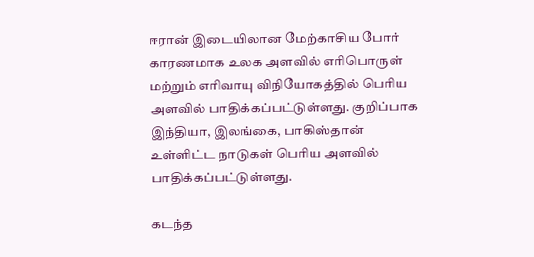ஈரான் இடையிலான மேற்காசிய போர் காரணமாக உலக அளவில் எரிபொருள் மற்றும் எரிவாயு விநியோகத்தில் பெரிய அளவில் பாதிக்கப்பட்டுள்ளது. குறிப்பாக இந்தியா, இலங்கை, பாகிஸ்தான் உள்ளிட்ட நாடுகள் பெரிய அளவில் பாதிக்கப்பட்டுள்ளது.

கடந்த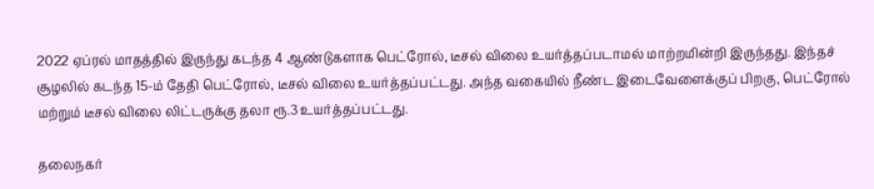2022 ஏப்ரல் மாதத்தில் இருந்து கடந்த 4 ஆண்டுகளாக பெட்ரோல், டீசல் விலை உயர்த்தப்படாமல் மாற்றமின்றி இருந்தது. இந்தச் சூழலில் கடந்த 15-ம் தேதி பெட்ரோல், டீசல் விலை உயர்த்தப்பட்டது. அந்த வகையில் நீண்ட இடைவேளைக்குப் பிறகு, பெட்ரோல் மற்றும் டீசல் விலை லிட்டருக்கு தலா ரூ.3 உயர்த்தப்பட்டது.

தலைநகர்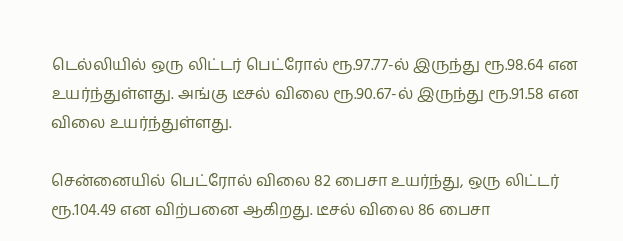டெல்லியில் ஒரு லிட்டர் பெட்ரோல் ரூ.97.77-ல் இருந்து ரூ.98.64 என உயர்ந்துள்ளது. அங்கு டீசல் விலை ரூ.90.67-ல் இருந்து ரூ.91.58 என விலை உயர்ந்துள்ளது.

சென்னையில் பெட்ரோல் விலை 82 பைசா உயர்ந்து, ஒரு லிட்டர் ரூ.104.49 என விற்பனை ஆகிறது. டீசல் விலை 86 பைசா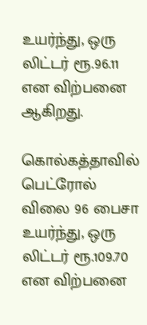உயர்ந்து, ஒரு லிட்டர் ரூ.96.11 என விற்பனை ஆகிறது.

கொல்கத்தாவில் பெட்ரோல் விலை 96 பைசா உயர்ந்து, ஒரு லிட்டர் ரூ.109.70 என விற்பனை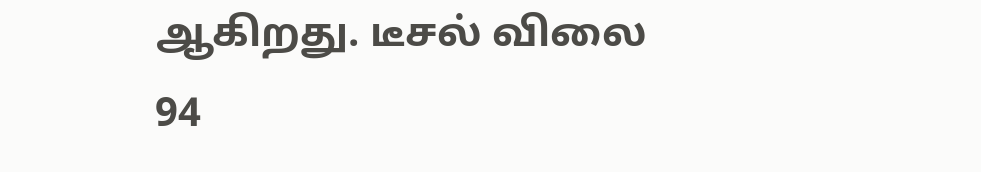ஆகிறது. டீசல் விலை 94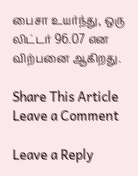பைசா உயர்ந்து, ஒரு லிட்டர் 96.07 என விற்பனை ஆகிறது.

Share This Article
Leave a Comment

Leave a Reply